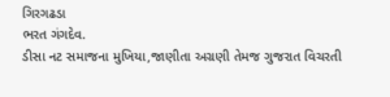ગિરગઢડા
ભરત ગંગદેવ.
ડીસા નટ સમાજના મુખિયા,જાણીતા અગ્રણી તેમજ ગુજરાત વિચરતી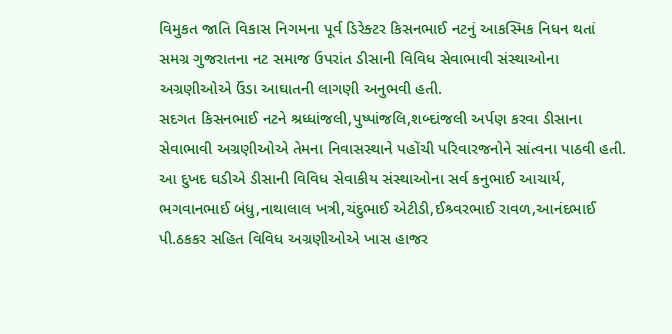વિમુકત જાતિ વિકાસ નિગમના પૂર્વ ડિરેક્ટર કિસનભાઈ નટનું આકસ્મિક નિધન થતાં સમગ્ર ગુજરાતના નટ સમાજ ઉપરાંત ડીસાની વિવિધ સેવાભાવી સંસ્થાઓના અગ્રણીઓએ ઉંડા આઘાતની લાગણી અનુભવી હતી.
સદગત કિસનભાઈ નટને શ્રધ્ધાંજલી,પુષ્પાંજલિ,શબ્દાંજલી અર્પણ કરવા ડીસાના સેવાભાવી અગ્રણીઓએ તેમના નિવાસસ્થાને પહોંચી પરિવારજનોને સાંત્વના પાઠવી હતી. આ દુખદ ઘડીએ ડીસાની વિવિધ સેવાકીય સંસ્થાઓના સર્વ કનુભાઈ આચાર્ય, ભગવાનભાઈ બંધુ,નાથાલાલ ખત્રી,ચંદુભાઈ એટીડી,ઈશ્ર્વરભાઈ રાવળ,આનંદભાઈ પી.ઠકકર સહિત વિવિધ અગ્રણીઓએ ખાસ હાજર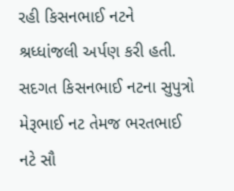રહી કિસનભાઈ નટને શ્રધ્ધાંજલી અર્પણ કરી હતી.
સદગત કિસનભાઈ નટના સુપુત્રો મેરૂભાઈ નટ તેમજ ભરતભાઈ નટે સૌ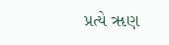પ્રત્યે ૠણ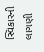સ્વિકારની લાગણી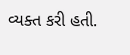વ્યક્ત કરી હતી.